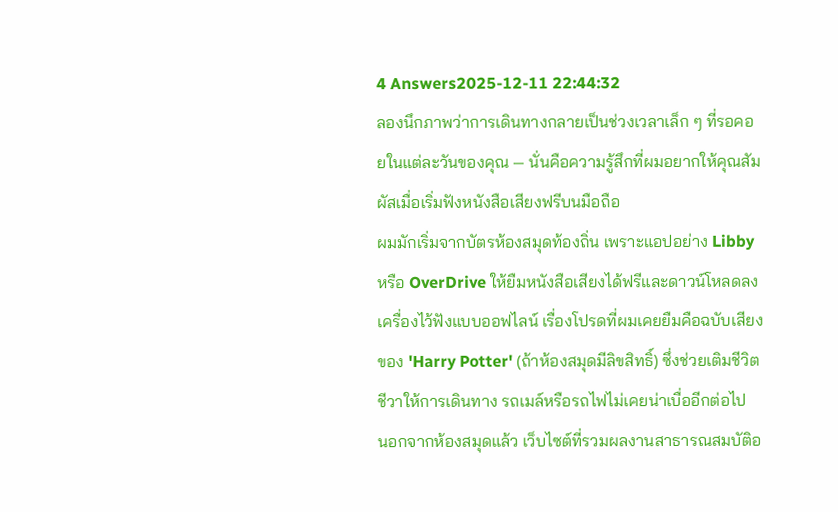4 Answers2025-12-11 22:44:32
ลองนึกภาพว่าการเดินทางกลายเป็นช่วงเวลาเล็ก ๆ ที่รอคอยในแต่ละวันของคุณ — นั่นคือความรู้สึกที่ผมอยากให้คุณสัมผัสเมื่อเริ่มฟังหนังสือเสียงฟรีบนมือถือ
ผมมักเริ่มจากบัตรห้องสมุดท้องถิ่น เพราะแอปอย่าง Libby หรือ OverDrive ให้ยืมหนังสือเสียงได้ฟรีและดาวน์โหลดลงเครื่องไว้ฟังแบบออฟไลน์ เรื่องโปรดที่ผมเคยยืมคือฉบับเสียงของ 'Harry Potter' (ถ้าห้องสมุดมีลิขสิทธิ์) ซึ่งช่วยเติมชีวิตชีวาให้การเดินทาง รถเมล์หรือรถไฟไม่เคยน่าเบื่ออีกต่อไป
นอกจากห้องสมุดแล้ว เว็บไซต์ที่รวมผลงานสาธารณสมบัติอ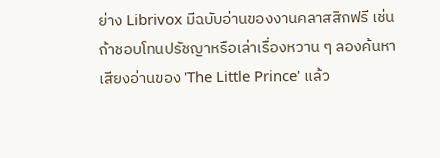ย่าง Librivox มีฉบับอ่านของงานคลาสสิกฟรี เช่นถ้าชอบโทนปรัชญาหรือเล่าเรื่องหวาน ๆ ลองค้นหาเสียงอ่านของ 'The Little Prince' แล้ว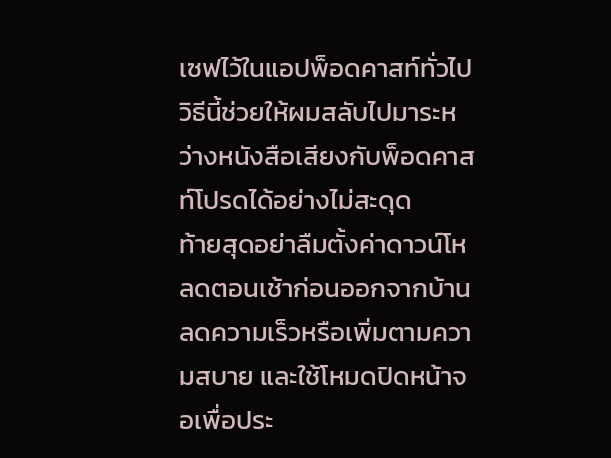เซฟไว้ในแอปพ็อดคาสท์ทั่วไป วิธีนี้ช่วยให้ผมสลับไปมาระหว่างหนังสือเสียงกับพ็อดคาสท์โปรดได้อย่างไม่สะดุด
ท้ายสุดอย่าลืมตั้งค่าดาวน์โหลดตอนเช้าก่อนออกจากบ้าน ลดความเร็วหรือเพิ่มตามความสบาย และใช้โหมดปิดหน้าจอเพื่อประ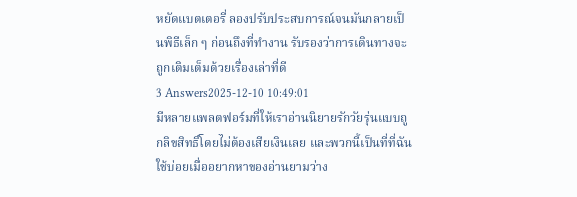หยัดแบตเตอรี่ ลองปรับประสบการณ์จนมันกลายเป็นพิธีเล็ก ๆ ก่อนถึงที่ทำงาน รับรองว่าการเดินทางจะถูกเติมเต็มด้วยเรื่องเล่าที่ดี
3 Answers2025-12-10 10:49:01
มีหลายแพลตฟอร์มที่ให้เราอ่านนิยายรักวัยรุ่นแบบถูกลิขสิทธิ์โดยไม่ต้องเสียเงินเลย และพวกนี้เป็นที่ที่ฉันใช้บ่อยเมื่ออยากหาของอ่านยามว่าง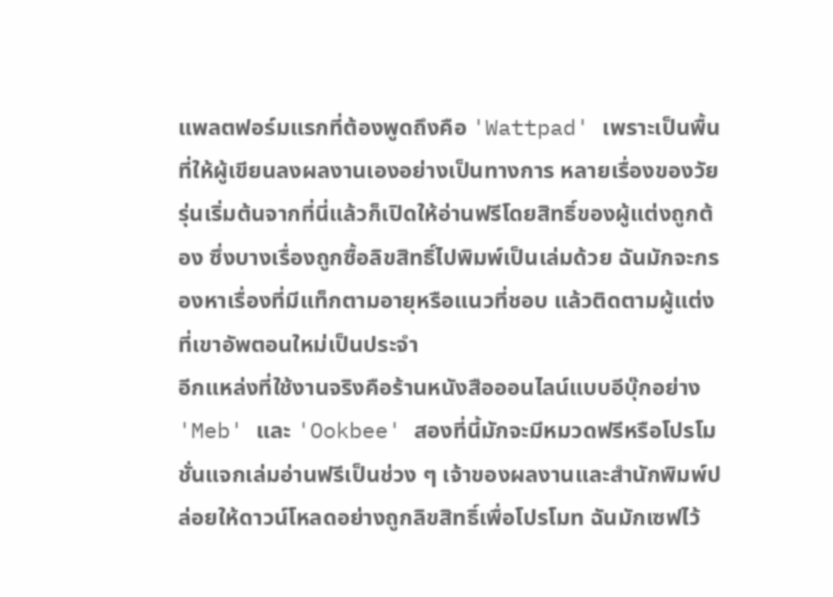แพลตฟอร์มแรกที่ต้องพูดถึงคือ 'Wattpad' เพราะเป็นพื้นที่ให้ผู้เขียนลงผลงานเองอย่างเป็นทางการ หลายเรื่องของวัยรุ่นเริ่มต้นจากที่นี่แล้วก็เปิดให้อ่านฟรีโดยสิทธิ์ของผู้แต่งถูกต้อง ซึ่งบางเรื่องถูกซื้อลิขสิทธิ์ไปพิมพ์เป็นเล่มด้วย ฉันมักจะกรองหาเรื่องที่มีแท็กตามอายุหรือแนวที่ชอบ แล้วติดตามผู้แต่งที่เขาอัพตอนใหม่เป็นประจำ
อีกแหล่งที่ใช้งานจริงคือร้านหนังสือออนไลน์แบบอีบุ๊กอย่าง 'Meb' และ 'Ookbee' สองที่นี้มักจะมีหมวดฟรีหรือโปรโมชั่นแจกเล่มอ่านฟรีเป็นช่วง ๆ เจ้าของผลงานและสำนักพิมพ์ปล่อยให้ดาวน์โหลดอย่างถูกลิขสิทธิ์เพื่อโปรโมท ฉันมักเซฟไว้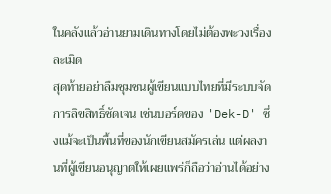ในคลังแล้วอ่านยามเดินทางโดยไม่ต้องพะวงเรื่องละเมิด
สุดท้ายอย่าลืมชุมชนผู้เขียนแบบไทยที่มีระบบจัดการลิขสิทธิ์ชัดเจน เช่นบอร์ดของ 'Dek-D' ซึ่งแม้จะเป็นพื้นที่ของนักเขียนสมัครเล่น แต่ผลงานที่ผู้เขียนอนุญาตให้เผยแพร่ก็ถือว่าอ่านได้อย่าง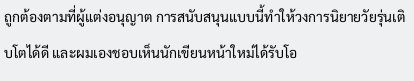ถูกต้องตามที่ผู้แต่งอนุญาต การสนับสนุนแบบนี้ทำให้วงการนิยายวัยรุ่นเติบโตได้ดี และผมเองชอบเห็นนักเขียนหน้าใหม่ได้รับโอ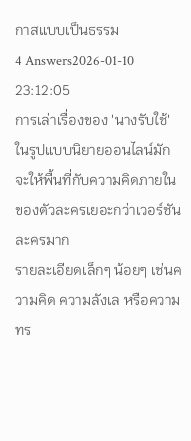กาสแบบเป็นธรรม
4 Answers2026-01-10 23:12:05
การเล่าเรื่องของ 'นางรับใช้' ในรูปแบบนิยายออนไลน์มักจะให้พื้นที่กับความคิดภายในของตัวละครเยอะกว่าเวอร์ชันละครมาก
รายละเอียดเล็กๆ น้อยๆ เช่นความคิด ความลังเล หรือความทร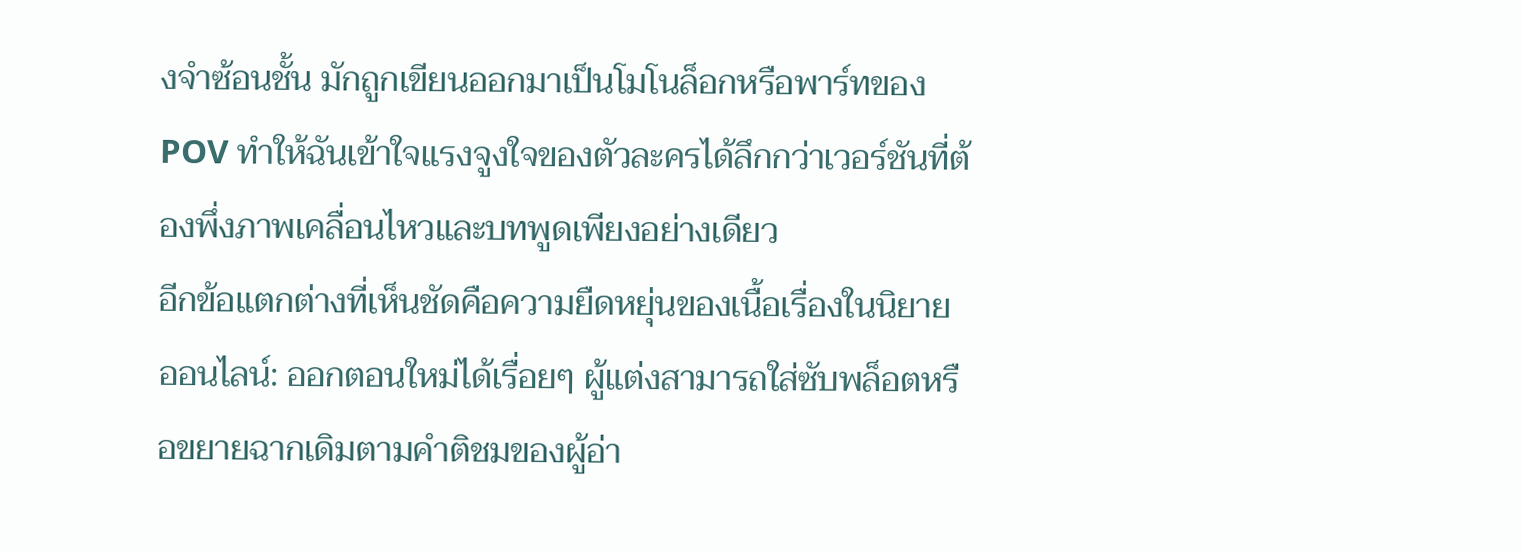งจำซ้อนชั้น มักถูกเขียนออกมาเป็นโมโนล็อกหรือพาร์ทของ POV ทำให้ฉันเข้าใจแรงจูงใจของตัวละครได้ลึกกว่าเวอร์ชันที่ต้องพึ่งภาพเคลื่อนไหวและบทพูดเพียงอย่างเดียว
อีกข้อแตกต่างที่เห็นชัดคือความยืดหยุ่นของเนื้อเรื่องในนิยายออนไลน์: ออกตอนใหม่ได้เรื่อยๆ ผู้แต่งสามารถใส่ซับพล็อตหรือขยายฉากเดิมตามคำติชมของผู้อ่า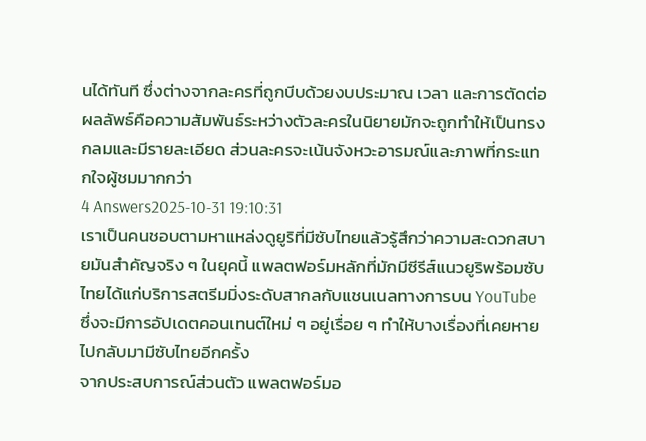นได้ทันที ซึ่งต่างจากละครที่ถูกบีบด้วยงบประมาณ เวลา และการตัดต่อ ผลลัพธ์คือความสัมพันธ์ระหว่างตัวละครในนิยายมักจะถูกทำให้เป็นทรงกลมและมีรายละเอียด ส่วนละครจะเน้นจังหวะอารมณ์และภาพที่กระแทกใจผู้ชมมากกว่า
4 Answers2025-10-31 19:10:31
เราเป็นคนชอบตามหาแหล่งดูยูริที่มีซับไทยแล้วรู้สึกว่าความสะดวกสบายมันสำคัญจริง ๆ ในยุคนี้ แพลตฟอร์มหลักที่มักมีซีรีส์แนวยูริพร้อมซับไทยได้แก่บริการสตรีมมิ่งระดับสากลกับแชนเนลทางการบน YouTube ซึ่งจะมีการอัปเดตคอนเทนต์ใหม่ ๆ อยู่เรื่อย ๆ ทำให้บางเรื่องที่เคยหายไปกลับมามีซับไทยอีกครั้ง
จากประสบการณ์ส่วนตัว แพลตฟอร์มอ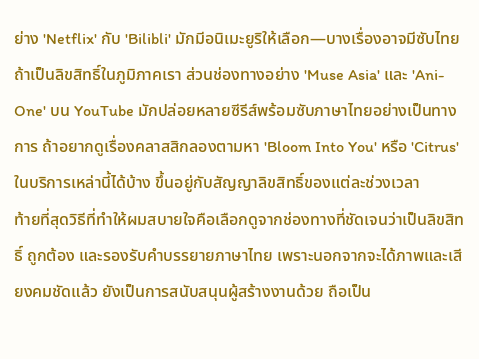ย่าง 'Netflix' กับ 'Bilibli' มักมีอนิเมะยูริให้เลือก—บางเรื่องอาจมีซับไทยถ้าเป็นลิขสิทธิ์ในภูมิภาคเรา ส่วนช่องทางอย่าง 'Muse Asia' และ 'Ani-One' บน YouTube มักปล่อยหลายซีรีส์พร้อมซับภาษาไทยอย่างเป็นทางการ ถ้าอยากดูเรื่องคลาสสิกลองตามหา 'Bloom Into You' หรือ 'Citrus' ในบริการเหล่านี้ได้บ้าง ขึ้นอยู่กับสัญญาลิขสิทธิ์ของแต่ละช่วงเวลา
ท้ายที่สุดวิธีที่ทำให้ผมสบายใจคือเลือกดูจากช่องทางที่ชัดเจนว่าเป็นลิขสิทธิ์ ถูกต้อง และรองรับคำบรรยายภาษาไทย เพราะนอกจากจะได้ภาพและเสียงคมชัดแล้ว ยังเป็นการสนับสนุนผู้สร้างงานด้วย ถือเป็น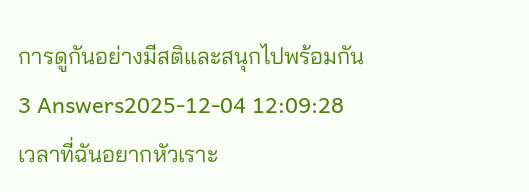การดูกันอย่างมีสติและสนุกไปพร้อมกัน
3 Answers2025-12-04 12:09:28
เวลาที่ฉันอยากหัวเราะ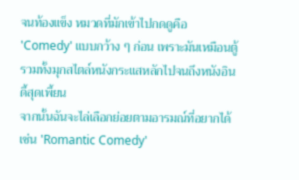จนท้องแข็ง หมวดที่มักเข้าไปกดดูคือ 'Comedy' แบบกว้าง ๆ ก่อน เพราะมันเหมือนตู้รวมทั้งมุกสไตล์หนังกระแสหลักไปจนถึงหนังอินดี้สุดเพี้ยน
จากนั้นฉันจะไล่เลือกย่อยตามอารมณ์ที่อยากได้ เช่น 'Romantic Comedy'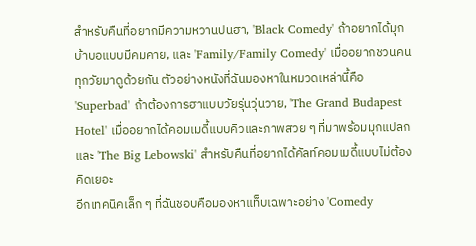สำหรับคืนที่อยากมีความหวานปนฮา, 'Black Comedy' ถ้าอยากได้มุกบ้าบอแบบมีคมคาย, และ 'Family/Family Comedy' เมื่ออยากชวนคนทุกวัยมาดูด้วยกัน ตัวอย่างหนังที่ฉันมองหาในหมวดเหล่านี้คือ 'Superbad' ถ้าต้องการฮาแบบวัยรุ่นวุ่นวาย, 'The Grand Budapest Hotel' เมื่ออยากได้คอมเมดี้แบบคิวและภาพสวย ๆ ที่มาพร้อมมุกแปลก และ 'The Big Lebowski' สำหรับคืนที่อยากได้คัลท์คอมเมดี้แบบไม่ต้องคิดเยอะ
อีกเทคนิคเล็ก ๆ ที่ฉันชอบคือมองหาแท็บเฉพาะอย่าง 'Comedy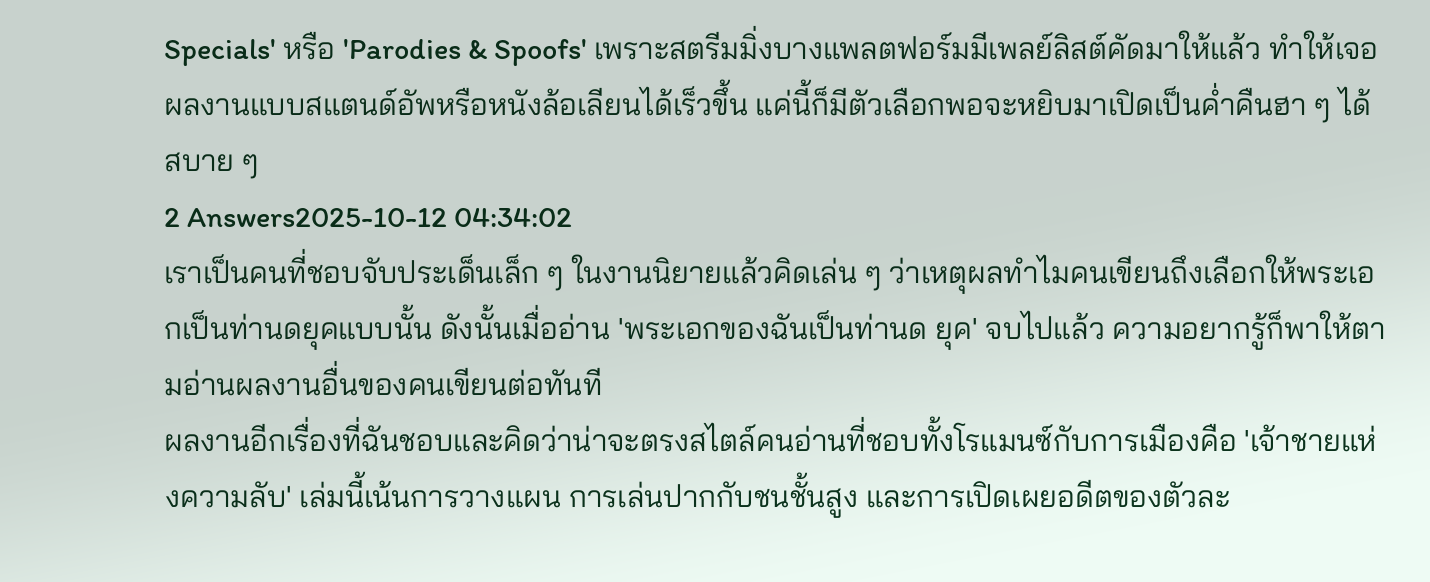Specials' หรือ 'Parodies & Spoofs' เพราะสตรีมมิ่งบางแพลตฟอร์มมีเพลย์ลิสต์คัดมาให้แล้ว ทำให้เจอผลงานแบบสแตนด์อัพหรือหนังล้อเลียนได้เร็วขึ้น แค่นี้ก็มีตัวเลือกพอจะหยิบมาเปิดเป็นค่ำคืนฮา ๆ ได้สบาย ๆ
2 Answers2025-10-12 04:34:02
เราเป็นคนที่ชอบจับประเด็นเล็ก ๆ ในงานนิยายแล้วคิดเล่น ๆ ว่าเหตุผลทำไมคนเขียนถึงเลือกให้พระเอกเป็นท่านดยุคแบบนั้น ดังนั้นเมื่ออ่าน 'พระเอกของฉันเป็นท่านด ยุค' จบไปแล้ว ความอยากรู้ก็พาให้ตามอ่านผลงานอื่นของคนเขียนต่อทันที
ผลงานอีกเรื่องที่ฉันชอบและคิดว่าน่าจะตรงสไตล์คนอ่านที่ชอบทั้งโรแมนซ์กับการเมืองคือ 'เจ้าชายแห่งความลับ' เล่มนี้เน้นการวางแผน การเล่นปากกับชนชั้นสูง และการเปิดเผยอดีตของตัวละ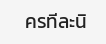ครทีละนิ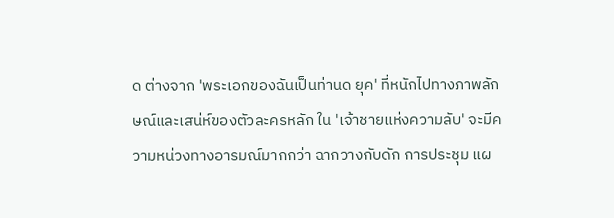ด ต่างจาก 'พระเอกของฉันเป็นท่านด ยุค' ที่หนักไปทางภาพลักษณ์และเสน่ห์ของตัวละครหลัก ใน 'เจ้าชายแห่งความลับ' จะมีความหน่วงทางอารมณ์มากกว่า ฉากวางกับดัก การประชุม แผ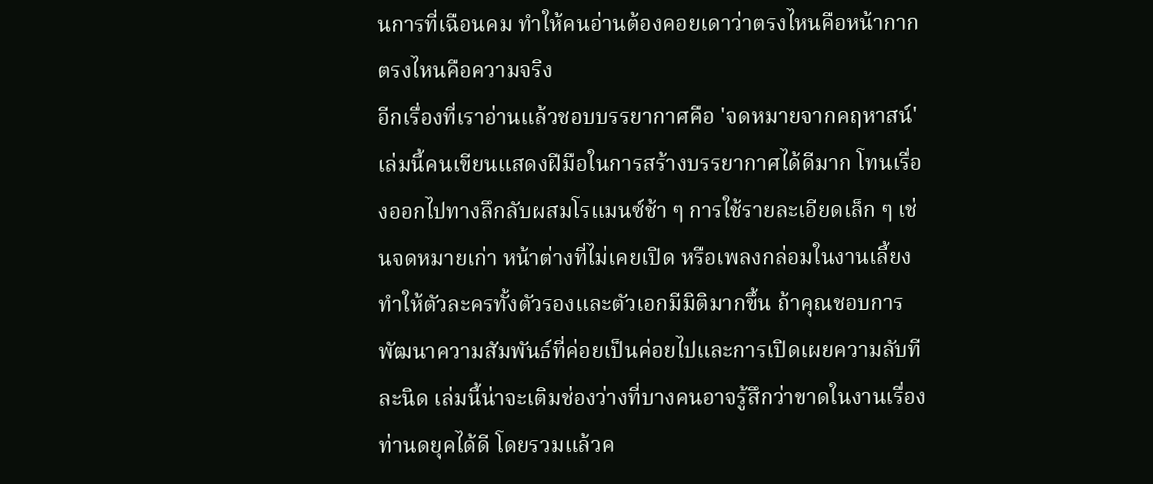นการที่เฉือนคม ทำให้คนอ่านต้องคอยเดาว่าตรงไหนคือหน้ากาก ตรงไหนคือความจริง
อีกเรื่องที่เราอ่านแล้วชอบบรรยากาศคือ 'จดหมายจากคฤหาสน์' เล่มนี้คนเขียนแสดงฝีมือในการสร้างบรรยากาศได้ดีมาก โทนเรื่องออกไปทางลึกลับผสมโรแมนซ์ช้า ๆ การใช้รายละเอียดเล็ก ๆ เช่นจดหมายเก่า หน้าต่างที่ไม่เคยเปิด หรือเพลงกล่อมในงานเลี้ยง ทำให้ตัวละครทั้งตัวรองและตัวเอกมีมิติมากขึ้น ถ้าคุณชอบการพัฒนาความสัมพันธ์ที่ค่อยเป็นค่อยไปและการเปิดเผยความลับทีละนิด เล่มนี้น่าจะเติมช่องว่างที่บางคนอาจรู้สึกว่าขาดในงานเรื่องท่านดยุคได้ดี โดยรวมแล้วค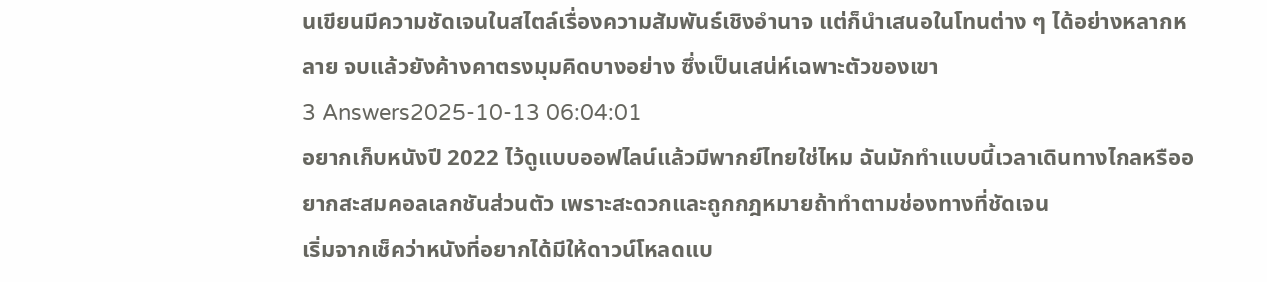นเขียนมีความชัดเจนในสไตล์เรื่องความสัมพันธ์เชิงอำนาจ แต่ก็นำเสนอในโทนต่าง ๆ ได้อย่างหลากหลาย จบแล้วยังค้างคาตรงมุมคิดบางอย่าง ซึ่งเป็นเสน่ห์เฉพาะตัวของเขา
3 Answers2025-10-13 06:04:01
อยากเก็บหนังปี 2022 ไว้ดูแบบออฟไลน์แล้วมีพากย์ไทยใช่ไหม ฉันมักทำแบบนี้เวลาเดินทางไกลหรืออยากสะสมคอลเลกชันส่วนตัว เพราะสะดวกและถูกกฎหมายถ้าทำตามช่องทางที่ชัดเจน
เริ่มจากเช็คว่าหนังที่อยากได้มีให้ดาวน์โหลดแบ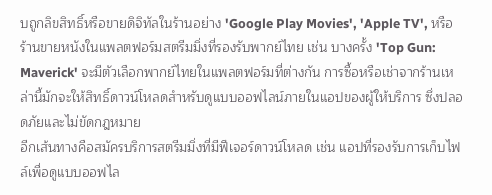บถูกลิขสิทธิ์หรือขายดิจิทัลในร้านอย่าง 'Google Play Movies', 'Apple TV', หรือร้านขายหนังในแพลตฟอร์มสตรีมมิ่งที่รองรับพากย์ไทย เช่น บางครั้ง 'Top Gun: Maverick' จะมีตัวเลือกพากย์ไทยในแพลตฟอร์มที่ต่างกัน การซื้อหรือเช่าจากร้านเหล่านี้มักจะให้สิทธิ์ดาวน์โหลดสำหรับดูแบบออฟไลน์ภายในแอปของผู้ให้บริการ ซึ่งปลอดภัยและไม่ขัดกฎหมาย
อีกเส้นทางคือสมัครบริการสตรีมมิ่งที่มีฟีเจอร์ดาวน์โหลด เช่น แอปที่รองรับการเก็บไฟล์เพื่อดูแบบออฟไล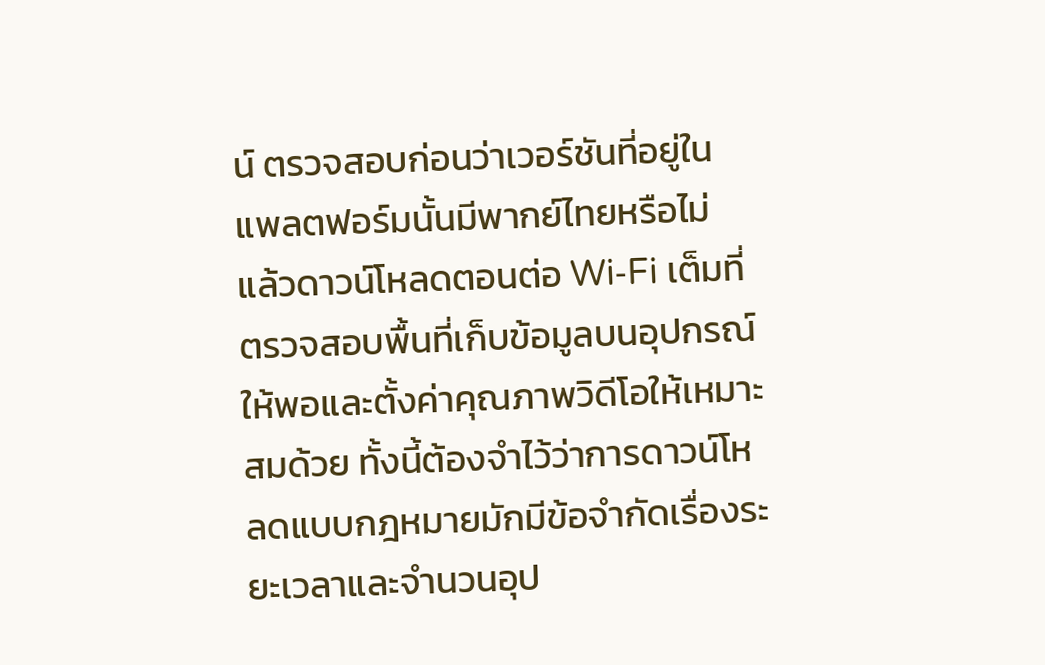น์ ตรวจสอบก่อนว่าเวอร์ชันที่อยู่ในแพลตฟอร์มนั้นมีพากย์ไทยหรือไม่ แล้วดาวน์โหลดตอนต่อ Wi‑Fi เต็มที่ ตรวจสอบพื้นที่เก็บข้อมูลบนอุปกรณ์ให้พอและตั้งค่าคุณภาพวิดีโอให้เหมาะสมด้วย ทั้งนี้ต้องจำไว้ว่าการดาวน์โหลดแบบกฎหมายมักมีข้อจำกัดเรื่องระยะเวลาและจำนวนอุป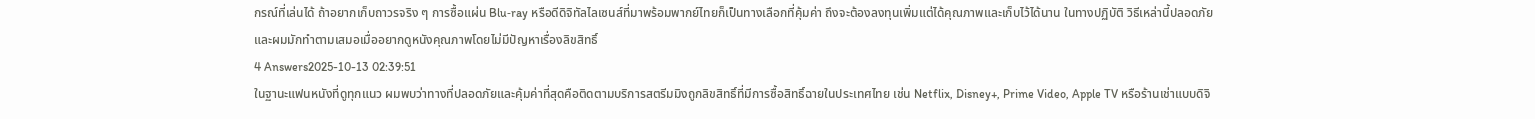กรณ์ที่เล่นได้ ถ้าอยากเก็บถาวรจริง ๆ การซื้อแผ่น Blu‑ray หรือดีดิจิทัลไลเซนส์ที่มาพร้อมพากย์ไทยก็เป็นทางเลือกที่คุ้มค่า ถึงจะต้องลงทุนเพิ่มแต่ได้คุณภาพและเก็บไว้ได้นาน ในทางปฏิบัติ วิธีเหล่านี้ปลอดภัยและผมมักทำตามเสมอเมื่ออยากดูหนังคุณภาพโดยไม่มีปัญหาเรื่องลิขสิทธิ์
4 Answers2025-10-13 02:39:51
ในฐานะแฟนหนังที่ดูทุกแนว ผมพบว่าทางที่ปลอดภัยและคุ้มค่าที่สุดคือติดตามบริการสตรีมมิงถูกลิขสิทธิ์ที่มีการซื้อสิทธิ์ฉายในประเทศไทย เช่น Netflix, Disney+, Prime Video, Apple TV หรือร้านเช่าแบบดิจิ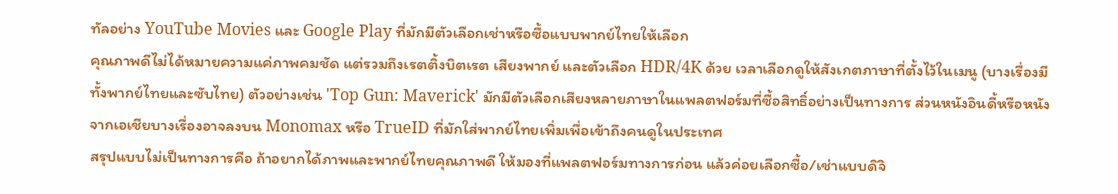ทัลอย่าง YouTube Movies และ Google Play ที่มักมีตัวเลือกเช่าหรือซื้อแบบพากย์ไทยให้เลือก
คุณภาพดีไม่ได้หมายความแค่ภาพคมชัด แต่รวมถึงเรตติ้งบิตเรต เสียงพากย์ และตัวเลือก HDR/4K ด้วย เวลาเลือกดูให้สังเกตภาษาที่ตั้งไว้ในเมนู (บางเรื่องมีทั้งพากย์ไทยและซับไทย) ตัวอย่างเช่น 'Top Gun: Maverick' มักมีตัวเลือกเสียงหลายภาษาในแพลตฟอร์มที่ซื้อสิทธิ์อย่างเป็นทางการ ส่วนหนังอินดี้หรือหนังจากเอเชียบางเรื่องอาจลงบน Monomax หรือ TrueID ที่มักใส่พากย์ไทยเพิ่มเพื่อเข้าถึงคนดูในประเทศ
สรุปแบบไม่เป็นทางการคือ ถ้าอยากได้ภาพและพากย์ไทยคุณภาพดี ให้มองที่แพลตฟอร์มทางการก่อน แล้วค่อยเลือกซื้อ/เช่าแบบดิจิ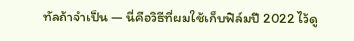ทัลถ้าจำเป็น — นี่คือวิธีที่ผมใช้เก็บฟิล์มปี 2022 ไว้ดู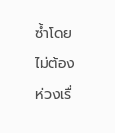ซ้ำโดยไม่ต้องห่วงเรื่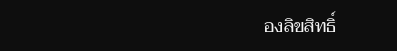องลิขสิทธิ์